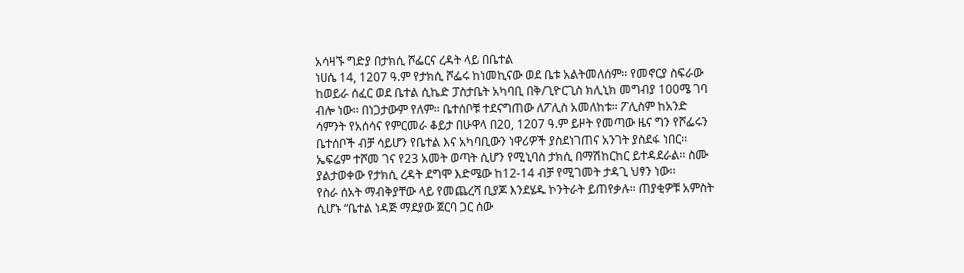አሳዛኙ ግድያ በታክሲ ሾፌርና ረዳት ላይ በቤተል
ነሀሴ 14, 1207 ዓ.ም የታክሲ ሾፌሩ ከነመኪናው ወደ ቤቱ አልትመለሰም፡፡ የመኖርያ ስፍራው ከወይራ ሰፈር ወደ ቤተል ሲኬድ ፓስታቤት አካባቢ በቅ/ጊዮርጊስ ክሊኒክ መግብያ 100ሜ ገባ ብሎ ነው፡፡ በነጋታውም የለም፡፡ ቤተሰቦቹ ተደናግጠው ለፖሊስ አመለከቱ። ፖሊስም ከአንድ ሳምንት የአሰሳና የምርመራ ቆይታ በሁዋላ በ20, 1207 ዓ.ም ይዞት የመጣው ዜና ግን የሾፌሩን ቤተሰቦች ብቻ ሳይሆን የቤተል እና አካባቢውን ነዋሪዎች ያስደነገጠና አንገት ያስደፋ ነበር፡፡
ኤፍሬም ተሾመ ገና የ23 አመት ወጣት ሲሆን የሚኒባስ ታክሲ በማሽከርከር ይተዳደራል፡፡ ስሙ ያልታወቀው የታክሲ ረዳት ደግሞ እድሜው ከ12-14 ብቻ የሚገመት ታዳጊ ህፃን ነው፡፡
የስራ ሰአት ማብቅያቸው ላይ የመጨረሻ ቢያጆ እንደሄዱ ኮንትራት ይጠየቃሉ። ጠያቂዎቹ አምስት ሲሆኑ “ቤተል ነዳጅ ማደያው ጀርባ ጋር ሰው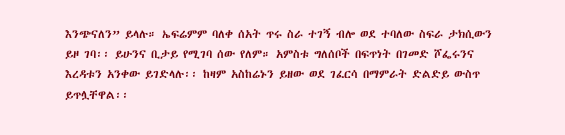እንጭናለን” ይላሉ። ኤፍሬምም ባለቀ ሰአት ጥሩ ስራ ተገኝ ብሎ ወደ ተባለው ስፍራ ታክሲውን ይዞ ገባ፡፡ ይሁንና ቢታይ የሚገባ ሰው የለም። አምስቱ ግለሰቦች በፍጥነት በገመድ ሾፌሩንና እረዳቱን አንቀው ይገድላሉ፡፡ ከዛም አስከሬኑን ይዘው ወደ ገፈርሳ በማምራት ድልድይ ውስጥ ይጥሏቸዋል፡፡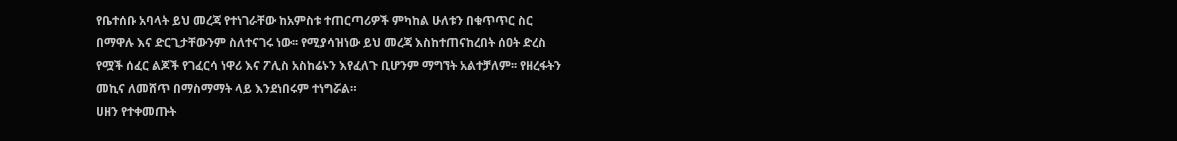የቤተሰቡ አባላት ይህ መረጃ የተነገራቸው ከአምስቱ ተጠርጣሪዎች ምካከል ሁለቱን በቁጥጥር ስር በማዋሉ እና ድርጊታቸውንም ስለተናገሩ ነው፡፡ የሚያሳዝነው ይህ መረጃ እስከተጠናከረበት ሰዐት ድረስ የሟች ሰፈር ልጆች የገፈርሳ ነዋሪ እና ፖሊስ አስከሬኑን እየፈለጉ ቢሆንም ማግኘት አልተቻለም፡፡ የዘረፋትን መኪና ለመሸጥ በማስማማት ላይ እንደነበሩም ተነግሯል።
ሀዘን የተቀመጡት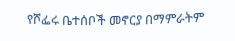የሾፌሩ ቤተሰቦች መኖርያ በማምራትም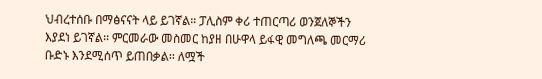ህብረተሰቡ በማፅናናት ላይ ይገኛል። ፓሊስም ቀሪ ተጠርጣሪ ወንጀለኞችን እያደነ ይገኛል፡፡ ምርመራው መስመር ከያዘ በሁዋላ ይፋዊ መግለጫ መርማሪ ቡድኑ እንደሚሰጥ ይጠበቃል፡፡ ለሟች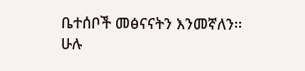ቤተሰቦች መፅናናትን እንመኛለን፡፡
ሁሉ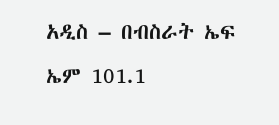አዲስ – በብስራት ኤፍ ኤም 101.1